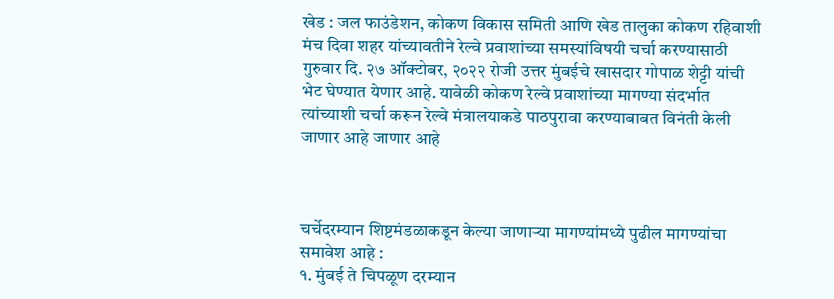खेड : जल फाउंडेशन, कोकण विकास समिती आणि खेड तालुका कोकण रहिवाशी मंच दिवा शहर यांच्यावतीने रेल्वे प्रवाशांच्या समस्यांविषयी चर्चा करण्यासाठी गुरुवार दि. २७ ऑक्टोबर, २०२२ रोजी उत्तर मुंबईचे खासदार गोपाळ शेट्टी यांची भेट घेण्यात येणार आहे. यावेळी कोकण रेल्वे प्रवाशांच्या मागण्या संदर्भात त्यांच्याशी चर्चा करून रेल्वे मंत्रालयाकडे पाठपुरावा करण्याबाबत विनंती केली जाणार आहे जाणार आहे



चर्चेदरम्यान शिष्टमंडळाकडून केल्या जाणाऱ्या मागण्यांमध्ये पुढील मागण्यांचा समावेश आहे :
१. मुंबई ते चिपळूण दरम्यान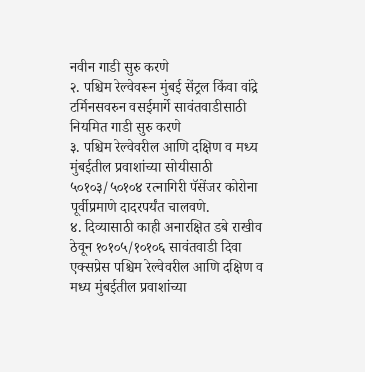नवीन गाडी सुरु करणे
२. पश्चिम रेल्वेवरून मुंबई सेंट्रल किंवा वांद्रे टर्मिनसवरुन वसईमार्गे सावंतवाडीसाठी नियमित गाडी सुरु करणे
३. पश्चिम रेल्वेवरील आणि दक्षिण व मध्य मुंबईतील प्रवाशांच्या सोयीसाठी ५०१०३/५०१०४ रत्नागिरी पॅसेंजर कोरोना पूर्वीप्रमाणे दादरपर्यंत चालवणे.
४. दिव्यासाठी काही अनारक्षित डबे राखीव ठेवून १०१०५/१०१०६ सावंतवाडी दिवा एक्सप्रेस पश्चिम रेल्वेवरील आणि दक्षिण व मध्य मुंबईतील प्रवाशांच्या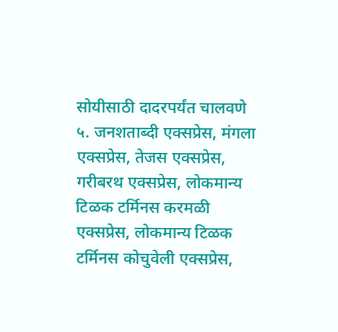सोयीसाठी दादरपर्यंत चालवणे
५. जनशताब्दी एक्सप्रेस, मंगला एक्सप्रेस, तेजस एक्सप्रेस, गरीबरथ एक्सप्रेस, लोकमान्य टिळक टर्मिनस करमळी एक्सप्रेस, लोकमान्य टिळक टर्मिनस कोचुवेली एक्सप्रेस,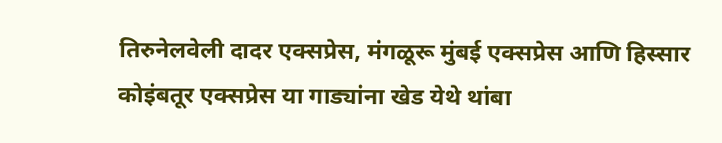तिरुनेलवेली दादर एक्सप्रेस, मंगळूरू मुंबई एक्सप्रेस आणि हिस्सार कोइंबतूर एक्सप्रेस या गाड्यांना खेड येथे थांबा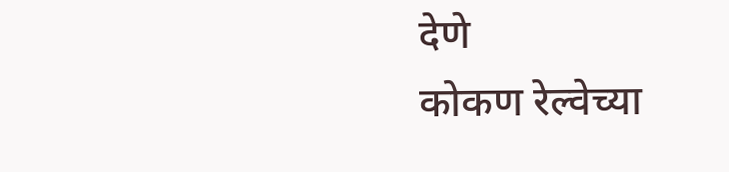देणे
कोकण रेल्वेच्या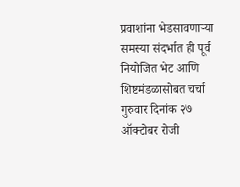प्रवाशांना भेडसावणाऱ्या समस्या संदर्भात ही पूर्व नियोजित भेट आणि शिष्टमंडळासोबत चर्चा गुरुवार दिनांक २७ ऑक्टोबर रोजी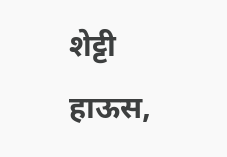शेट्टी हाऊस,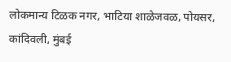लोकमान्य टिळक नगर, भाटिया शाळेजवळ, पोयसर, कांदिवली, मुंबई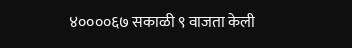४००००६७ सकाळी ९ वाजता केली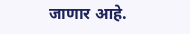जाणार आहे.